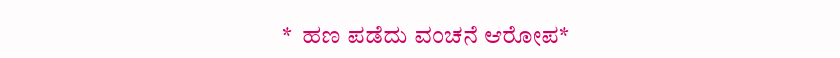*  ಹಣ ಪಡೆದು ವಂಚನೆ ಆರೋಪ*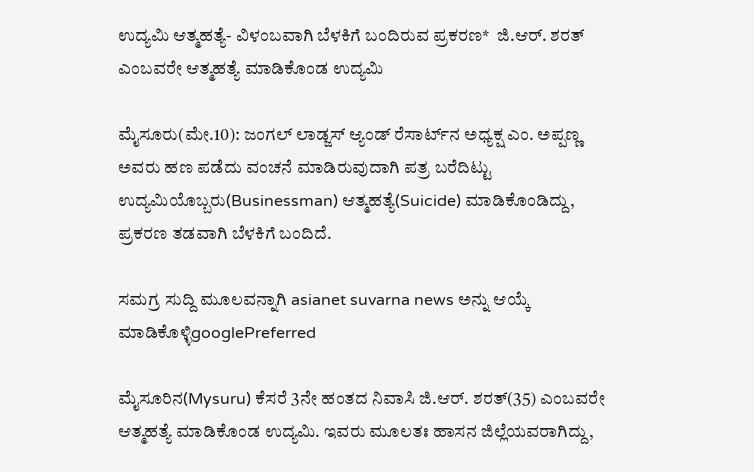ಉದ್ಯಮಿ ಆತ್ಮಹತ್ಯೆ- ವಿಳಂಬವಾಗಿ ಬೆಳಕಿಗೆ ಬಂದಿರುವ ಪ್ರಕರಣ*  ಜಿ.ಆರ್‌. ಶರತ್‌ ಎಂಬವರೇ ಆತ್ಮಹತ್ಯೆ ಮಾಡಿಕೊಂಡ ಉದ್ಯಮಿ

ಮೈಸೂರು(ಮೇ.10): ಜಂಗಲ್‌ ಲಾಡ್ಜಸ್‌ ಆ್ಯಂಡ್‌ ರೆಸಾರ್ಟ್‌ನ ಅಧ್ಯಕ್ಷ ಎಂ. ಅಪ್ಪಣ್ಣ ಅವರು ಹಣ ಪಡೆದು ವಂಚನೆ ಮಾಡಿರುವುದಾಗಿ ಪತ್ರ ಬರೆದಿಟ್ಟು ಉದ್ಯಮಿಯೊಬ್ಬರು(Businessman) ಆತ್ಮಹತ್ಯೆ(Suicide) ಮಾಡಿಕೊಂಡಿದ್ದು, ಪ್ರಕರಣ ತಡವಾಗಿ ಬೆಳಕಿಗೆ ಬಂದಿದೆ.

ಸಮಗ್ರ ಸುದ್ದಿ ಮೂಲವನ್ನಾಗಿ asianet suvarna news ಅನ್ನು ಆಯ್ಕೆ ಮಾಡಿಕೊಳ್ಳಿgooglePreferred

ಮೈಸೂರಿನ(Mysuru) ಕೆಸರೆ 3ನೇ ಹಂತದ ನಿವಾಸಿ ಜಿ.ಆರ್‌. ಶರತ್‌(35) ಎಂಬವರೇ ಆತ್ಮಹತ್ಯೆ ಮಾಡಿಕೊಂಡ ಉದ್ಯಮಿ. ಇವರು ಮೂಲತಃ ಹಾಸನ ಜಿಲ್ಲೆಯವರಾಗಿದ್ದು,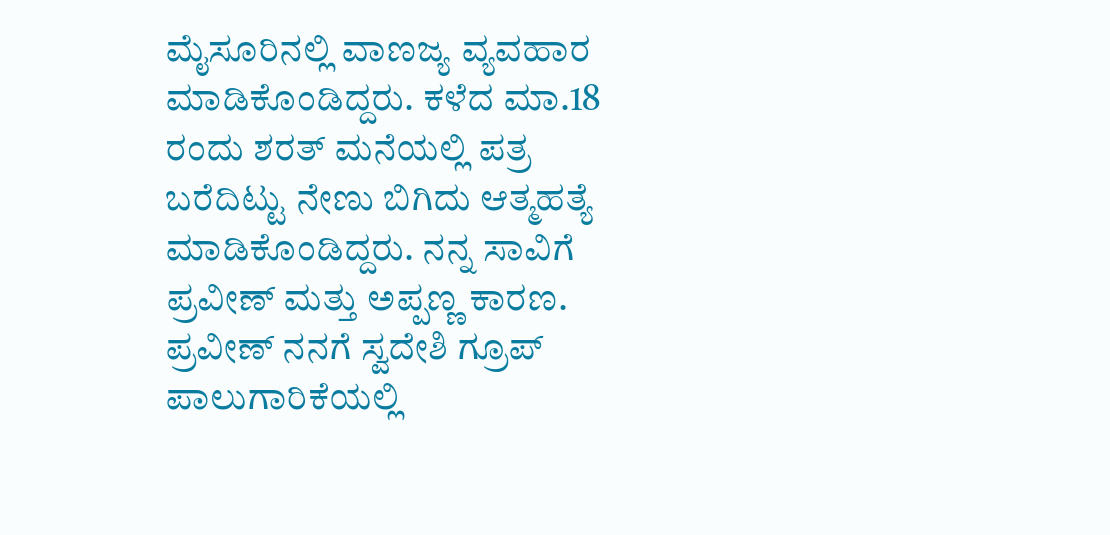ಮೈಸೂರಿನಲ್ಲಿ ವಾಣಜ್ಯ ವ್ಯವಹಾರ ಮಾಡಿಕೊಂಡಿದ್ದರು. ಕಳೆದ ಮಾ.18 ರಂದು ಶರತ್‌ ಮನೆಯಲ್ಲಿ ಪತ್ರ ಬರೆದಿಟ್ಟು ನೇಣು ಬಿಗಿದು ಆತ್ಮಹತ್ಯೆ ಮಾಡಿಕೊಂಡಿದ್ದರು. ನನ್ನ ಸಾವಿಗೆ ಪ್ರವೀಣ್‌ ಮತ್ತು ಅಪ್ಪಣ್ಣ ಕಾರಣ. ಪ್ರವೀಣ್‌ ನನಗೆ ಸ್ವದೇಶಿ ಗ್ರೂಪ್‌ ಪಾಲುಗಾರಿಕೆಯಲ್ಲಿ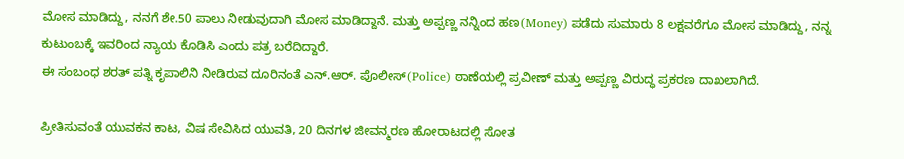ಮೋಸ ಮಾಡಿದ್ದು, ನನಗೆ ಶೇ.50 ಪಾಲು ನೀಡುವುದಾಗಿ ಮೋಸ ಮಾಡಿದ್ದಾನೆ. ಮತ್ತು ಅಪ್ಪಣ್ಣ ನನ್ನಿಂದ ಹಣ(Money) ಪಡೆದು ಸುಮಾರು 8 ಲಕ್ಷವರೆಗೂ ಮೋಸ ಮಾಡಿದ್ದು, ನನ್ನ ಕುಟುಂಬಕ್ಕೆ ಇವರಿಂದ ನ್ಯಾಯ ಕೊಡಿಸಿ ಎಂದು ಪತ್ರ ಬರೆದಿದ್ದಾರೆ.
ಈ ಸಂಬಂಧ ಶರತ್‌ ಪತ್ನಿ ಕೃಪಾಲಿನಿ ನೀಡಿರುವ ದೂರಿನಂತೆ ಎನ್‌.ಆರ್‌. ಪೊಲೀಸ್‌(Police) ಠಾಣೆಯಲ್ಲಿ ಪ್ರವೀಣ್‌ ಮತ್ತು ಅಪ್ಪಣ್ಣ ವಿರುದ್ಧ ಪ್ರಕರಣ ದಾಖಲಾಗಿದೆ.

ಪ್ರೀತಿಸುವಂತೆ ಯುವಕನ ಕಾಟ, ವಿಷ ಸೇವಿಸಿದ ಯುವತಿ, 20 ದಿನಗಳ ಜೀವನ್ಮರಣ ಹೋರಾಟದಲ್ಲಿ ಸೋತ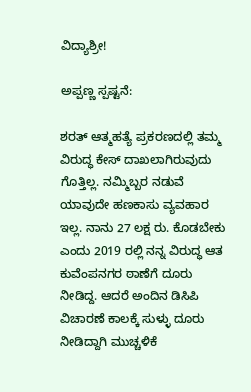ವಿದ್ಯಾಶ್ರೀ!

ಅಪ್ಪಣ್ಣ ಸ್ಪಷ್ಟನೆ:

ಶರತ್‌ ಆತ್ಮಹತ್ಯೆ ಪ್ರಕರಣದಲ್ಲಿ ತಮ್ಮ ವಿರುದ್ಧ ಕೇಸ್‌ ದಾಖಲಾಗಿರುವುದು ಗೊತ್ತಿಲ್ಲ. ನಮ್ಮಿಬ್ಬರ ನಡುವೆ ಯಾವುದೇ ಹಣಕಾಸು ವ್ಯವಹಾರ ಇಲ್ಲ. ನಾನು 27 ಲಕ್ಷ ರು. ಕೊಡಬೇಕು ಎಂದು 2019 ರಲ್ಲಿ ನನ್ನ ವಿರುದ್ಧ ಆತ ಕುವೆಂಪನಗರ ಠಾಣೆಗೆ ದೂರು ನೀಡಿದ್ದ. ಆದರೆ ಅಂದಿನ ಡಿಸಿಪಿ ವಿಚಾರಣೆ ಕಾಲಕ್ಕೆ ಸುಳ್ಳು ದೂರು ನೀಡಿದ್ದಾಗಿ ಮುಚ್ಚಳಿಕೆ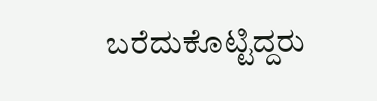ಬರೆದುಕೊಟ್ಟಿದ್ದರು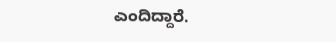ಎಂದಿದ್ದಾರೆ.